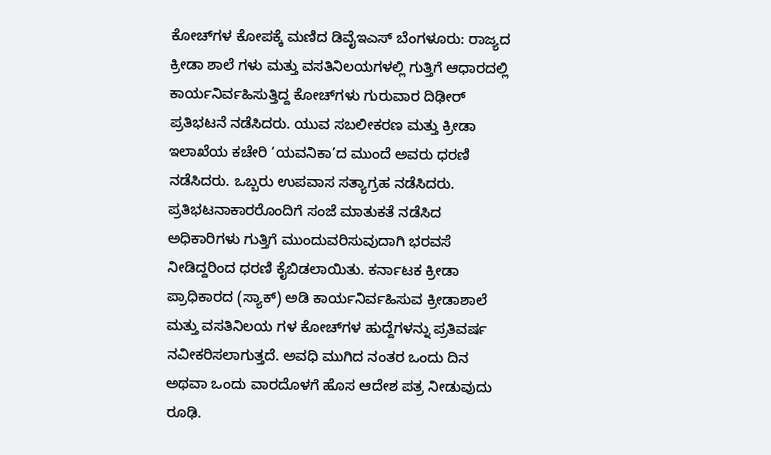ಕೋಚ್‌ಗಳ ಕೋಪಕ್ಕೆ ಮಣಿದ ಡಿವೈಇಎಸ್‌ ಬೆಂಗಳೂರು: ರಾಜ್ಯದ ಕ್ರೀಡಾ ಶಾಲೆ ಗಳು ಮತ್ತು ವಸತಿನಿಲಯಗಳಲ್ಲಿ ಗುತ್ತಿಗೆ ಆಧಾರದಲ್ಲಿ ಕಾರ್ಯನಿರ್ವಹಿಸುತ್ತಿದ್ದ ಕೋಚ್‌ಗಳು ಗುರುವಾರ ದಿಢೀರ್ ಪ್ರತಿಭಟನೆ ನಡೆಸಿದರು. ಯುವ ಸಬಲೀಕರಣ ಮತ್ತು ಕ್ರೀಡಾ ಇಲಾಖೆಯ ಕಚೇರಿ ‘ಯವನಿಕಾ’ದ ಮುಂದೆ ಅವರು ಧರಣಿ ನಡೆಸಿದರು. ಒಬ್ಬರು ಉಪವಾಸ ಸತ್ಯಾಗ್ರಹ ನಡೆಸಿದರು. ಪ್ರತಿಭಟನಾಕಾರರೊಂದಿಗೆ ಸಂಜೆ ಮಾತುಕತೆ ನಡೆಸಿದ ಅಧಿಕಾರಿಗಳು ಗುತ್ತಿಗೆ ಮುಂದುವರಿಸುವುದಾಗಿ ಭರವಸೆ ನೀಡಿದ್ದರಿಂದ ಧರಣಿ ಕೈಬಿಡಲಾಯಿತು. ಕರ್ನಾಟಕ ಕ್ರೀಡಾ ಪ್ರಾಧಿಕಾರದ (ಸ್ಯಾಕ್) ಅಡಿ ಕಾರ್ಯನಿರ್ವಹಿಸುವ ಕ್ರೀಡಾಶಾಲೆ ಮತ್ತು ವಸತಿನಿಲಯ ಗಳ ಕೋಚ್‌ಗಳ ಹುದ್ದೆಗಳನ್ನು ಪ್ರತಿವರ್ಷ ನವೀಕರಿಸಲಾಗುತ್ತದೆ. ಅವಧಿ ಮುಗಿದ ನಂತರ ಒಂದು ದಿನ ಅಥವಾ ಒಂದು ವಾರದೊಳಗೆ ಹೊಸ ಆದೇಶ ಪತ್ರ ನೀಡುವುದು ರೂಢಿ.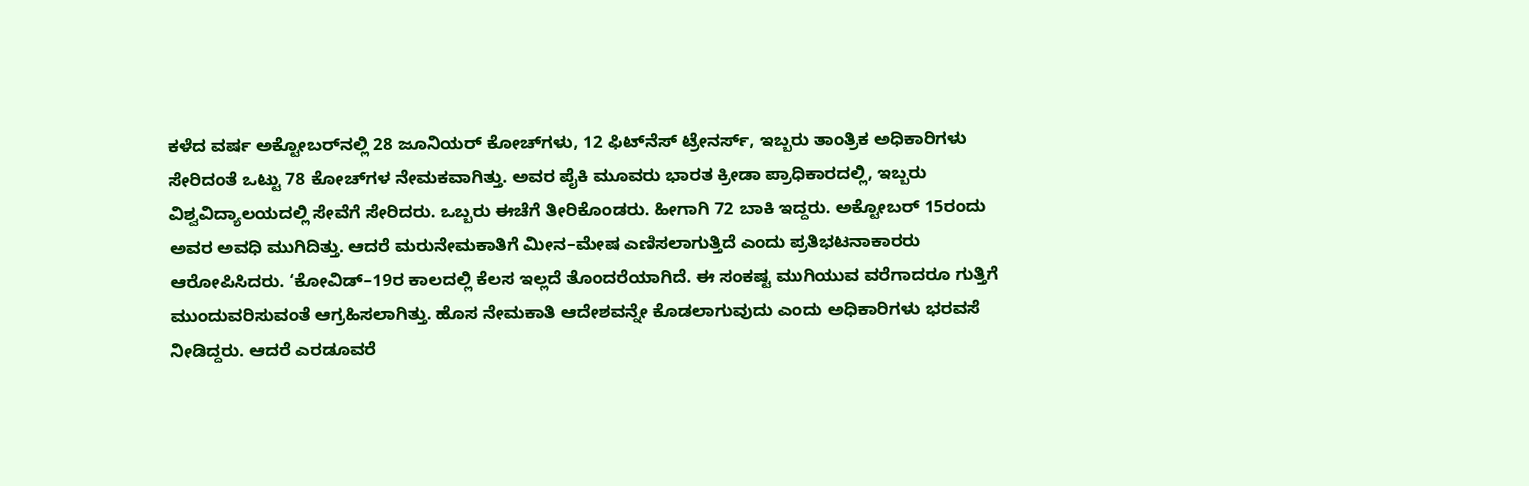ಕಳೆದ ವರ್ಷ ಅಕ್ಟೋಬರ್‌ನಲ್ಲಿ 28 ಜೂನಿಯರ್ ಕೋಚ್‌ಗಳು, 12 ಫಿಟ್‌ನೆಸ್ ಟ್ರೇನರ್ಸ್‌, ಇಬ್ಬರು ತಾಂತ್ರಿಕ ಅಧಿಕಾರಿಗಳು ಸೇರಿದಂತೆ ಒಟ್ಟು 78 ಕೋಚ್‌ಗಳ ನೇಮಕವಾಗಿತ್ತು. ಅವರ ಪೈಕಿ ಮೂವರು ಭಾರತ ಕ್ರೀಡಾ ಪ್ರಾಧಿಕಾರದಲ್ಲಿ, ಇಬ್ಬರು ವಿಶ್ವವಿದ್ಯಾಲಯದಲ್ಲಿ ಸೇವೆಗೆ ಸೇರಿದರು. ಒಬ್ಬರು ಈಚೆಗೆ ತೀರಿಕೊಂಡರು. ಹೀಗಾಗಿ 72 ಬಾಕಿ ಇದ್ದರು. ಅಕ್ಟೋಬರ್ 15ರಂದು ಅವರ ಅವಧಿ ಮುಗಿದಿತ್ತು. ಆದರೆ ಮರುನೇಮಕಾತಿಗೆ ಮೀನ–ಮೇಷ ಎಣಿಸಲಾಗುತ್ತಿದೆ ಎಂದು ಪ್ರತಿಭಟನಾಕಾರರು ಆರೋಪಿಸಿದರು. ‘ಕೋವಿಡ್‌–19ರ ಕಾಲದಲ್ಲಿ ಕೆಲಸ ಇಲ್ಲದೆ ತೊಂದರೆಯಾಗಿದೆ. ಈ ಸಂಕಷ್ಟ ಮುಗಿಯುವ ವರೆಗಾದರೂ ಗುತ್ತಿಗೆ ಮುಂದುವರಿಸುವಂತೆ ಆಗ್ರಹಿಸಲಾಗಿತ್ತು. ಹೊಸ ನೇಮಕಾತಿ ಆದೇಶವನ್ನೇ ಕೊಡಲಾಗುವುದು ಎಂದು ಅಧಿಕಾರಿಗಳು ಭರವಸೆ ನೀಡಿದ್ದರು. ಆದರೆ ಎರಡೂವರೆ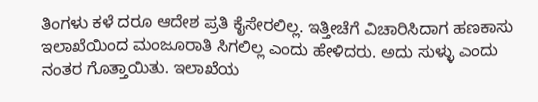ತಿಂಗಳು ಕಳೆ ದರೂ ಆದೇಶ ಪ್ರತಿ ಕೈಸೇರಲಿಲ್ಲ. ಇತ್ತೀಚೆಗೆ ವಿಚಾರಿಸಿದಾಗ ಹಣಕಾಸು ಇಲಾಖೆಯಿಂದ ಮಂಜೂರಾತಿ ಸಿಗಲಿಲ್ಲ ಎಂದು ಹೇಳಿದರು. ಅದು ಸುಳ್ಳು ಎಂದು ನಂತರ ಗೊತ್ತಾಯಿತು. ಇಲಾಖೆಯ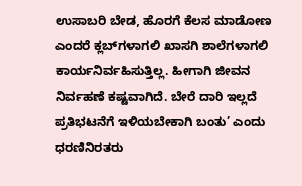ಉಸಾಬರಿ ಬೇಡ, ಹೊರಗೆ ಕೆಲಸ ಮಾಡೋಣ ಎಂದರೆ ಕ್ಲಬ್‌ಗಳಾಗಲಿ ಖಾಸಗಿ ಶಾಲೆಗಳಾಗಲಿ ಕಾರ್ಯನಿರ್ವಹಿಸುತ್ತಿಲ್ಲ. ಹೀಗಾಗಿ ಜೀವನ ನಿರ್ವಹಣೆ ಕಷ್ಟವಾಗಿದೆ. ಬೇರೆ ದಾರಿ ಇಲ್ಲದೆ ಪ್ರತಿಭಟನೆಗೆ ಇಳಿಯಬೇಕಾಗಿ ಬಂತು’ ಎಂದು ಧರಣಿನಿರತರು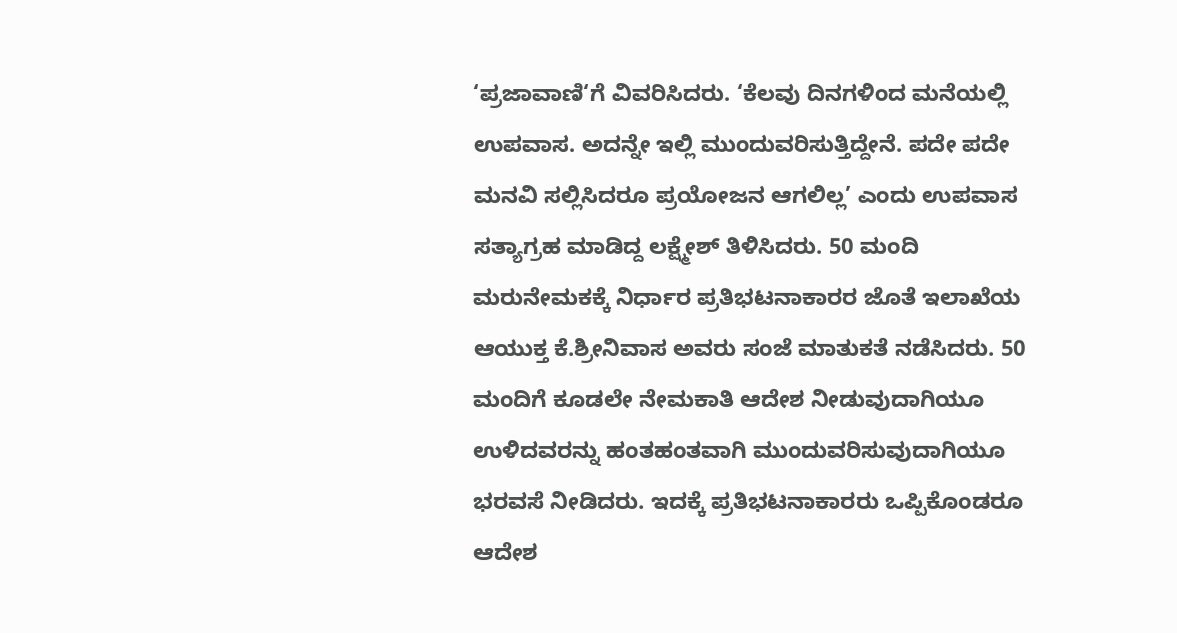‘ಪ್ರಜಾವಾಣಿ‘ಗೆ ವಿವರಿಸಿದರು. ‘ಕೆಲವು ದಿನಗಳಿಂದ ಮನೆಯಲ್ಲಿ ಉಪವಾಸ. ಅದನ್ನೇ ಇಲ್ಲಿ ಮುಂದುವರಿಸುತ್ತಿದ್ದೇನೆ. ಪದೇ ಪದೇ ಮನವಿ ಸಲ್ಲಿಸಿದರೂ ಪ್ರಯೋಜನ ಆಗಲಿಲ್ಲ’ ಎಂದು ಉಪವಾಸ ಸತ್ಯಾಗ್ರಹ ಮಾಡಿದ್ದ ಲಕ್ಷ್ಮೇಶ್ ತಿಳಿಸಿದರು. 50 ಮಂದಿ ಮರುನೇಮಕಕ್ಕೆ ನಿರ್ಧಾರ ಪ್ರತಿಭಟನಾಕಾರರ ಜೊತೆ ಇಲಾಖೆಯ ಆಯುಕ್ತ ಕೆ.ಶ್ರೀನಿವಾಸ ಅವರು ಸಂಜೆ ಮಾತುಕತೆ ನಡೆಸಿದರು. 50 ಮಂದಿಗೆ ಕೂಡಲೇ ನೇಮಕಾತಿ ಆದೇಶ ನೀಡುವುದಾಗಿಯೂ ಉಳಿದವರನ್ನು ಹಂತಹಂತವಾಗಿ ಮುಂದುವರಿಸುವುದಾಗಿಯೂ ಭರವಸೆ ನೀಡಿದರು. ಇದಕ್ಕೆ ಪ್ರತಿಭಟನಾಕಾರರು ಒಪ್ಪಿಕೊಂಡರೂ ಆದೇಶ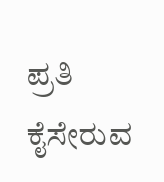ಪ್ರತಿ ಕೈಸೇರುವ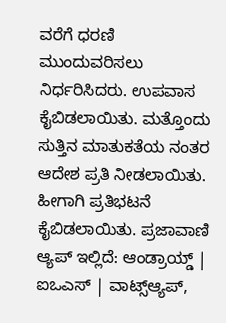ವರೆಗೆ ಧರಣಿ ಮುಂದುವರಿಸಲು ನಿರ್ಧರಿಸಿದರು. ಉಪವಾಸ ಕೈಬಿಡಲಾಯಿತು. ಮತ್ತೊಂದು ಸುತ್ತಿನ ಮಾತುಕತೆಯ ನಂತರ ಆದೇಶ ಪ್ರತಿ ನೀಡಲಾಯಿತು. ಹೀಗಾಗಿ ಪ್ರತಿಭಟನೆ ಕೈಬಿಡಲಾಯಿತು. ಪ್ರಜಾವಾಣಿ ಆ್ಯಪ್ ಇಲ್ಲಿದೆ: ಆಂಡ್ರಾಯ್ಡ್ | ಐಒಎಸ್ | ವಾಟ್ಸ್ಆ್ಯಪ್,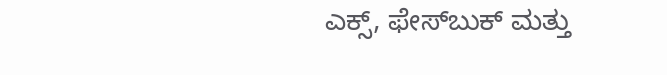ಎಕ್ಸ್, ಫೇಸ್‌ಬುಕ್ ಮತ್ತು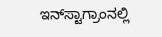ಇನ್‌ಸ್ಟಾಗ್ರಾಂನಲ್ಲಿ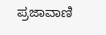ಪ್ರಜಾವಾಣಿ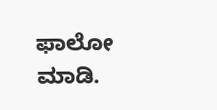ಫಾಲೋ ಮಾಡಿ.